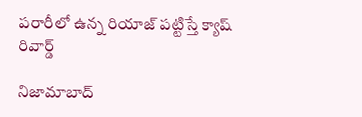పరారీలో ఉన్న రియాజ్ పట్టిస్తే క్యాష్ రివార్డ్

నిజామాబాద్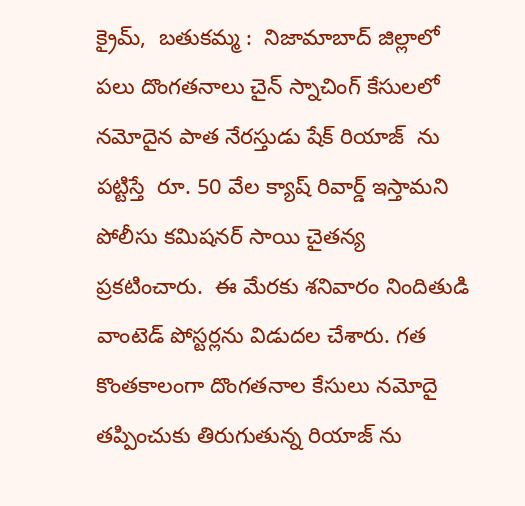క్రైమ్,  బతుకమ్మ :  నిజామాబాద్ జిల్లాలో పలు దొంగతనాలు చైన్ స్నాచింగ్ కేసులలో నమోదైన పాత నేరస్తుడు షేక్ రియాజ్  ను పట్టిస్తే  రూ. 50 వేల క్యాష్ రివార్డ్ ఇస్తామని పోలీసు కమిషనర్ సాయి చైతన్య ప్రకటించారు.  ఈ మేరకు శనివారం నిందితుడి వాంటెడ్ పోస్టర్లను విడుదల చేశారు. గత కొంతకాలంగా దొంగతనాల కేసులు నమోదై తప్పించుకు తిరుగుతున్న రియాజ్ ను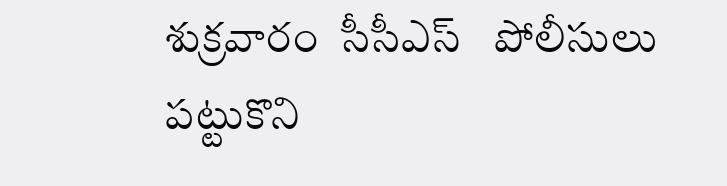శుక్రవారం  సీసీఎస్   పోలీసులు పట్టుకొని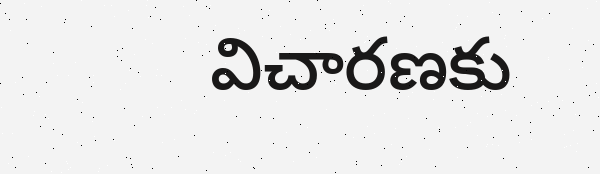విచారణకు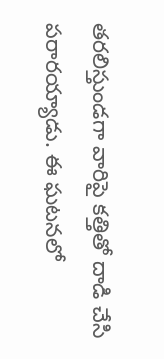తరలిస్తుండగా వారిపై కత్తితో దాడి చేసి పరారయ్యాడు. ఈ ఘటనలో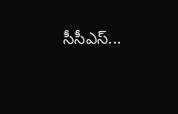సీసీఎస్...